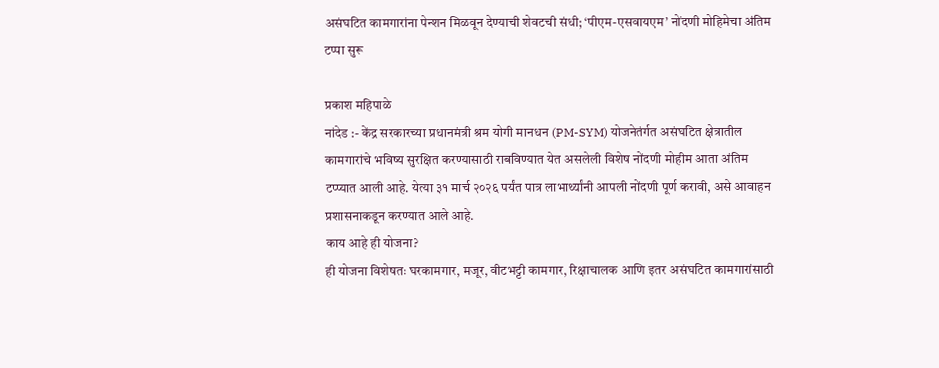असंघटित कामगारांना पेन्शन मिळवून देण्याची शेवटची संधी; ‘पीएम-एसवायएम’ नोंदणी मोहिमेचा अंतिम टप्पा सुरू

प्रकाश महिपाळे
नांदेड :- केंद्र सरकारच्या प्रधानमंत्री श्रम योगी मानधन (PM-SYM) योजनेतंर्गत असंघटित क्षेत्रातील कामगारांचे भविष्य सुरक्षित करण्यासाठी राबविण्यात येत असलेली विशेष नोंदणी मोहीम आता अंतिम टप्प्यात आली आहे. येत्या ३१ मार्च २०२६ पर्यंत पात्र लाभार्थ्यांनी आपली नोंदणी पूर्ण करावी, असे आवाहन प्रशासनाकडून करण्यात आले आहे.
काय आहे ही योजना?
ही योजना विशेषतः घरकामगार, मजूर, वीटभट्टी कामगार, रिक्षाचालक आणि इतर असंघटित कामगारांसाठी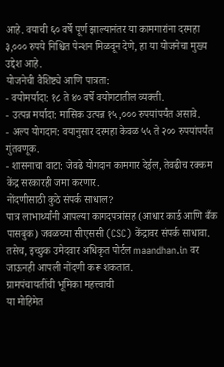आहे. वयाची ६० वर्षे पूर्ण झाल्यानंतर या कामगारांना दरमहा ३,००० रुपये निश्चित पेन्शन मिळवून देणे, हा या योजनेचा मुख्य उद्देश आहे.
योजनेची वैशिष्ट्ये आणि पात्रता:
- वयोमर्यादा: १८ ते ४० वर्षे वयोगटातील व्यक्ती.
- उत्पन्न मर्यादा: मासिक उत्पन्न १५,००० रुपयांपर्यंत असावे.
- अल्प योगदान: वयानुसार दरमहा केवळ ५५ ते २०० रुपयांपर्यंत गुंतवणूक.
- शासनाचा वाटा: जेवढे योगदान कामगार देईल, तेवढीच रक्कम केंद्र सरकारही जमा करणार.
नोंदणीसाठी कुठे संपर्क साधाल?
पात्र लाभार्थ्यांनी आपल्या कागदपत्रांसह (आधार कार्ड आणि बँक पासबुक) जवळच्या सीएससी (CSC) केंद्रावर संपर्क साधावा. तसेच, इच्छुक उमेदवार अधिकृत पोर्टल maandhan.in वर जाऊनही आपली नोंदणी करू शकतात.
ग्रामपंचायतींची भूमिका महत्त्वाची
या मोहिमेत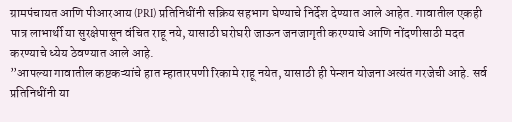ग्रामपंचायत आणि पीआरआय (PRI) प्रतिनिधींनी सक्रिय सहभाग घेण्याचे निर्देश देण्यात आले आहेत. गावातील एकही पात्र लाभार्थी या सुरक्षेपासून वंचित राहू नये, यासाठी घरोघरी जाऊन जनजागृती करण्याचे आणि नोंदणीसाठी मदत करण्याचे ध्येय ठेवण्यात आले आहे.
”आपल्या गावातील कष्टकऱ्यांचे हात म्हातारपणी रिकामे राहू नयेत, यासाठी ही पेन्शन योजना अत्यंत गरजेची आहे. सर्व प्रतिनिधींनी या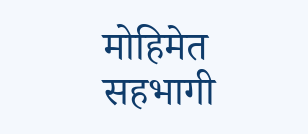मोहिमेत सहभागी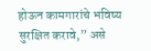होऊन कामगारांचे भविष्य सुरक्षित करावे,” असे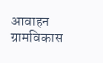आवाहन ग्रामविकास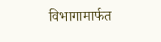विभागामार्फत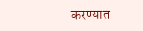करण्यात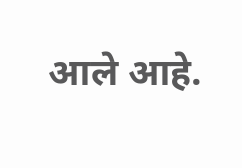आले आहे.